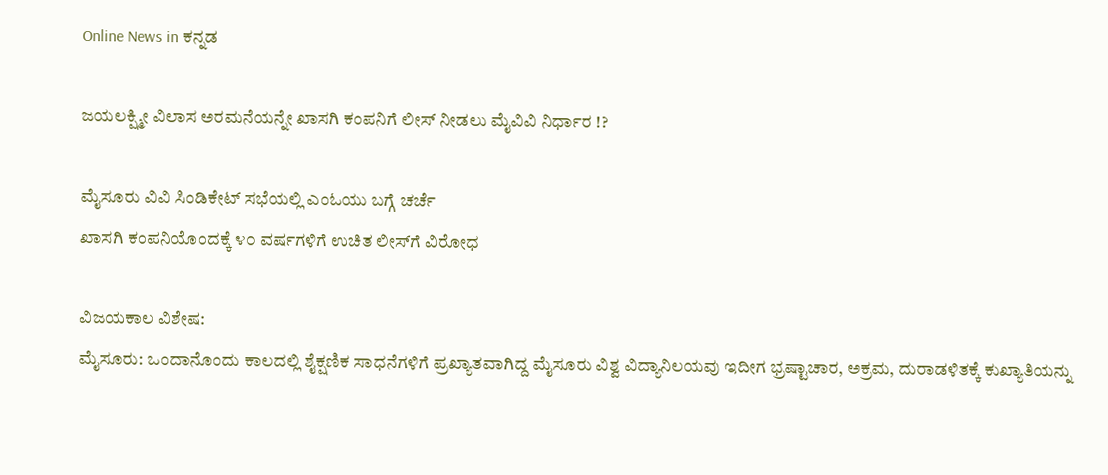Online News in ಕನ್ನಡ

ಜಯಲಕ್ಷ್ಮೀ ವಿಲಾಸ ಅರಮನೆಯನ್ನೇ ಖಾಸಗಿ ಕಂಪನಿಗೆ ಲೀಸ್‌ ನೀಡಲು ಮೈವಿವಿ ನಿರ್ಧಾರ !?

ಮೈಸೂರು ವಿವಿ ಸಿಂಡಿಕೇಟ್‌ ಸಭೆಯಲ್ಲಿ ಎಂಓಯು ಬಗ್ಗೆ ಚರ್ಚೆ
ಖಾಸಗಿ ಕಂಪನಿಯೊಂದಕ್ಕೆ ೪೦ ವರ್ಷಗಳಿಗೆ ಉಚಿತ ಲೀಸ್‌ಗೆ ವಿರೋಧ

ವಿಜಯಕಾಲ ವಿಶೇಷ:
ಮೈಸೂರು: ಒಂದಾನೊಂದು ಕಾಲದಲ್ಲಿ ಶೈಕ್ಷಣಿಕ ಸಾಧನೆಗಳಿಗೆ ಪ್ರಖ್ಯಾತವಾಗಿದ್ದ ಮೈಸೂರು ವಿಶ್ವ ವಿದ್ಯಾನಿಲಯವು ಇದೀಗ ಭ್ರಷ್ಟಾಚಾರ, ಅಕ್ರಮ, ದುರಾಡಳಿತಕ್ಕೆ ಕುಖ್ಯಾತಿಯನ್ನು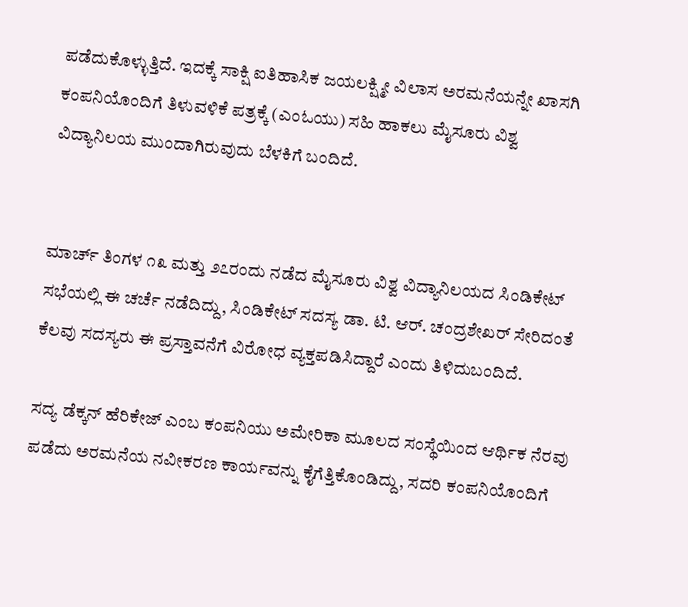ಪಡೆದುಕೊಳ್ಳುತ್ತಿದೆ. ಇದಕ್ಕೆ ಸಾಕ್ಷಿ ಐತಿಹಾಸಿಕ ಜಯಲಕ್ಷ್ಮೀ ವಿಲಾಸ ಅರಮನೆಯನ್ನೇ ಖಾಸಗಿ ಕಂಪನಿಯೊಂದಿಗೆ ತಿಳುವಳಿಕೆ ಪತ್ರಕ್ಕೆ (ಎಂಓಯು) ಸಹಿ ಹಾಕಲು ಮೈಸೂರು ವಿಶ್ವ ವಿದ್ಯಾನಿಲಯ ಮುಂದಾಗಿರುವುದು ಬೆಳಕಿಗೆ ಬಂದಿದೆ.


ಮಾರ್ಚ್‌ ತಿಂಗಳ ೧೩ ಮತ್ತು ೨೭ರಂದು ನಡೆದ ಮೈಸೂರು ವಿಶ್ವ ವಿದ್ಯಾನಿಲಯದ ಸಿಂಡಿಕೇಟ್‌ ಸಭೆಯಲ್ಲಿ ಈ ಚರ್ಚೆ ನಡೆದಿದ್ದು, ಸಿಂಡಿಕೇಟ್‌ ಸದಸ್ಯ ಡಾ. ಟಿ. ಆರ್. ಚಂದ್ರಶೇಖರ್ ಸೇರಿದಂತೆ ಕೆಲವು ಸದಸ್ಯರು ಈ ಪ್ರಸ್ತಾವನೆಗೆ ವಿರೋಧ ವ್ಯಕ್ತಪಡಿಸಿದ್ದಾರೆ ಎಂದು ತಿಳಿದುಬಂದಿದೆ.

ಸದ್ಯ ಡೆಕ್ಕನ್‌ ಹೆರಿಕೇಜ್‌ ಎಂಬ ಕಂಪನಿಯು ಅಮೇರಿಕಾ ಮೂಲದ ಸಂಸ್ಥೆಯಿಂದ ಆರ್ಥಿಕ ನೆರವು ಪಡೆದು ಅರಮನೆಯ ನವೀಕರಣ ಕಾರ್ಯವನ್ನು ಕೈಗೆತ್ತಿಕೊಂಡಿದ್ದು, ಸದರಿ ಕಂಪನಿಯೊಂದಿಗೆ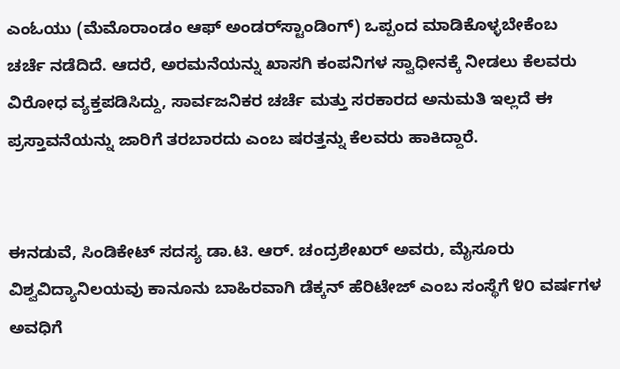ಎಂಓಯು (ಮೆಮೊರಾಂಡಂ ಆಫ್‌ ಅಂಡರ್‌ಸ್ಟಾಂಡಿಂಗ್‌) ಒಪ್ಪಂದ ಮಾಡಿಕೊಳ್ಳಬೇಕೆಂಬ ಚರ್ಚೆ ನಡೆದಿದೆ. ಆದರೆ, ಅರಮನೆಯನ್ನು ಖಾಸಗಿ ಕಂಪನಿಗಳ ಸ್ವಾಧೀನಕ್ಕೆ ನೀಡಲು ಕೆಲವರು ವಿರೋಧ ವ್ಯಕ್ತಪಡಿಸಿದ್ದು, ಸಾರ್ವಜನಿಕರ ಚರ್ಚೆ ಮತ್ತು ಸರಕಾರದ ಅನುಮತಿ ಇಲ್ಲದೆ ಈ ಪ್ರಸ್ತಾವನೆಯನ್ನು ಜಾರಿಗೆ ತರಬಾರದು ಎಂಬ ಷರತ್ತನ್ನು ಕೆಲವರು ಹಾಕಿದ್ದಾರೆ.


ಈನಡುವೆ, ಸಿಂಡಿಕೇಟ್‌ ಸದಸ್ಯ ಡಾ.ಟಿ. ಆರ್. ಚಂದ್ರಶೇಖರ್ ಅವರು, ಮೈಸೂರು ವಿಶ್ವವಿದ್ಯಾನಿಲಯವು ಕಾನೂನು ಬಾಹಿರವಾಗಿ ಡೆಕ್ಕನ್‌ ಹೆರಿಟೇಜ್‌ ಎಂಬ ಸಂಸ್ಥೆಗೆ ೪೦ ವರ್ಷಗಳ ಅವಧಿಗೆ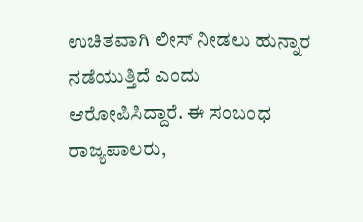ಉಚಿತವಾಗಿ ಲೀಸ್‌ ನೀಡಲು ಹುನ್ನಾರ ನಡೆಯುತ್ತಿದೆ ಎಂದು ಆರೋಪಿಸಿದ್ದಾರೆ. ಈ ಸಂಬಂಧ ರಾಜ್ಯಪಾಲರು,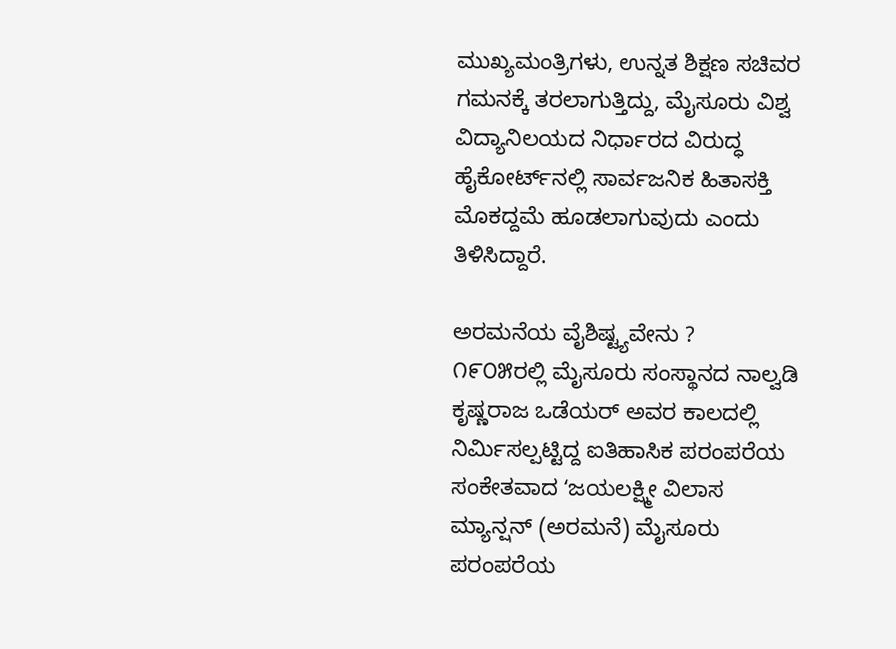ಮುಖ್ಯಮಂತ್ರಿಗಳು, ಉನ್ನತ ಶಿಕ್ಷಣ ಸಚಿವರ ಗಮನಕ್ಕೆ ತರಲಾಗುತ್ತಿದ್ದು, ಮೈಸೂರು ವಿಶ್ವ ವಿದ್ಯಾನಿಲಯದ ನಿರ್ಧಾರದ ವಿರುದ್ಧ ಹೈಕೋರ್ಟ್‌ನಲ್ಲಿ ಸಾರ್ವಜನಿಕ ಹಿತಾಸಕ್ತಿ ಮೊಕದ್ದಮೆ ಹೂಡಲಾಗುವುದು ಎಂದು ತಿಳಿಸಿದ್ದಾರೆ.

ಅರಮನೆಯ ವೈಶಿಷ್ಟ್ಯವೇನು ?
೧೯೦೫ರಲ್ಲಿ ಮೈಸೂರು ಸಂಸ್ಥಾನದ ನಾಲ್ವಡಿ ಕೃಷ್ಣರಾಜ ಒಡೆಯರ್‌ ಅವರ ಕಾಲದಲ್ಲಿ ನಿರ್ಮಿಸಲ್ಪಟ್ಟಿದ್ದ ಐತಿಹಾಸಿಕ ಪರಂಪರೆಯ ಸಂಕೇತವಾದ ʻಜಯಲಕ್ಷ್ಮೀ ವಿಲಾಸ ಮ್ಯಾನ್ಷನ್‌ (ಅರಮನೆ) ಮೈಸೂರು ಪರಂಪರೆಯ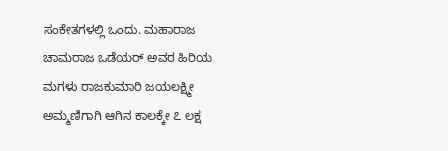ಸಂಕೇತಗಳಲ್ಲಿ ಒಂದು. ಮಹಾರಾಜ ಚಾಮರಾಜ ಒಡೆಯರ್‌ ಅವರ ಹಿರಿಯ ಮಗಳು ರಾಜಕುಮಾರಿ ಜಯಲಕ್ಷ್ಮೀ ಅಮ್ಮಣಿಗಾಗಿ ಆಗಿನ ಕಾಲಕ್ಕೇ ೭ ಲಕ್ಷ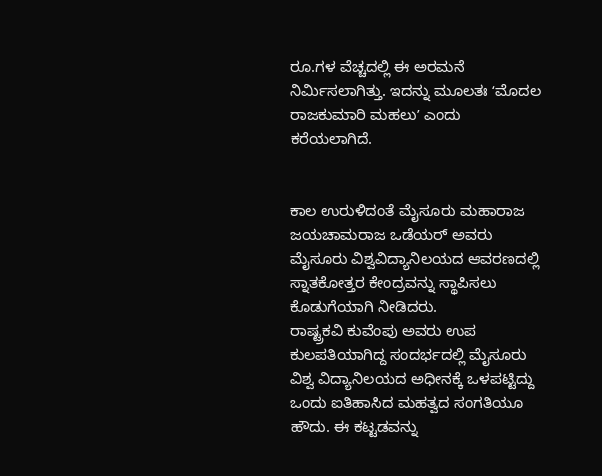ರೂ.ಗಳ ವೆಚ್ಚದಲ್ಲಿ ಈ ಅರಮನೆ ನಿರ್ಮಿಸಲಾಗಿತ್ತು. ಇದನ್ನು ಮೂಲತಃ ʻಮೊದಲ ರಾಜಕುಮಾರಿ ಮಹಲುʼ ಎಂದು ಕರೆಯಲಾಗಿದೆ.


ಕಾಲ ಉರುಳಿದಂತೆ ಮೈಸೂರು ಮಹಾರಾಜ ಜಯಚಾಮರಾಜ ಒಡೆಯರ್‌ ಅವರು ಮೈಸೂರು ವಿಶ್ವವಿದ್ಯಾನಿಲಯದ ಆವರಣದಲ್ಲಿ ಸ್ನಾತಕೋತ್ತರ ಕೇಂದ್ರವನ್ನು ಸ್ಥಾಪಿಸಲು ಕೊಡುಗೆಯಾಗಿ ನೀಡಿದರು.
ರಾಷ್ಟ್ರಕವಿ ಕುವೆಂಪು ಅವರು ಉಪ ಕುಲಪತಿಯಾಗಿದ್ದ ಸಂದರ್ಭದಲ್ಲಿ ಮೈಸೂರು ವಿಶ್ವ ವಿದ್ಯಾನಿಲಯದ ಅಧೀನಕ್ಕೆ ಒಳಪಟ್ಟಿದ್ದು ಒಂದು ಐತಿಹಾಸಿದ ಮಹತ್ವದ ಸಂಗತಿಯೂ ಹೌದು. ಈ ಕಟ್ಟಡವನ್ನು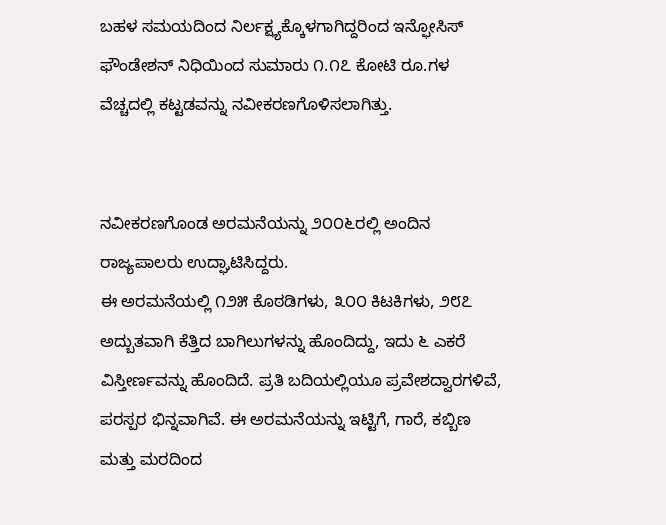ಬಹಳ ಸಮಯದಿಂದ ನಿರ್ಲಕ್ಷ್ಯಕ್ಕೊಳಗಾಗಿದ್ದರಿಂದ ಇನ್ಫೋಸಿಸ್‌ ಫೌಂಡೇಶನ್‌ ನಿಧಿಯಿಂದ ಸುಮಾರು ೧.೧೭ ಕೋಟಿ ರೂ.ಗಳ ವೆಚ್ಚದಲ್ಲಿ ಕಟ್ಟಡವನ್ನು ನವೀಕರಣಗೊಳಿಸಲಾಗಿತ್ತು.


ನವೀಕರಣಗೊಂಡ ಅರಮನೆಯನ್ನು ೨೦೦೬ರಲ್ಲಿ ಅಂದಿನ ರಾಜ್ಯಪಾಲರು ಉದ್ಘಾಟಿಸಿದ್ದರು.
ಈ ಅರಮನೆಯಲ್ಲಿ ೧೨೫ ಕೊಠಡಿಗಳು, ೩೦೦ ಕಿಟಕಿಗಳು, ೨೮೭ ಅದ್ಬುತವಾಗಿ ಕೆತ್ತಿದ ಬಾಗಿಲುಗಳನ್ನು ಹೊಂದಿದ್ದು, ಇದು ೬ ಎಕರೆ ವಿಸ್ತೀರ್ಣವನ್ನು ಹೊಂದಿದೆ. ಪ್ರತಿ ಬದಿಯಲ್ಲಿಯೂ ಪ್ರವೇಶದ್ವಾರಗಳಿವೆ, ಪರಸ್ಪರ ಭಿನ್ನವಾಗಿವೆ. ಈ ಅರಮನೆಯನ್ನು ಇಟ್ಟಿಗೆ, ಗಾರೆ, ಕಬ್ಬಿಣ ಮತ್ತು ಮರದಿಂದ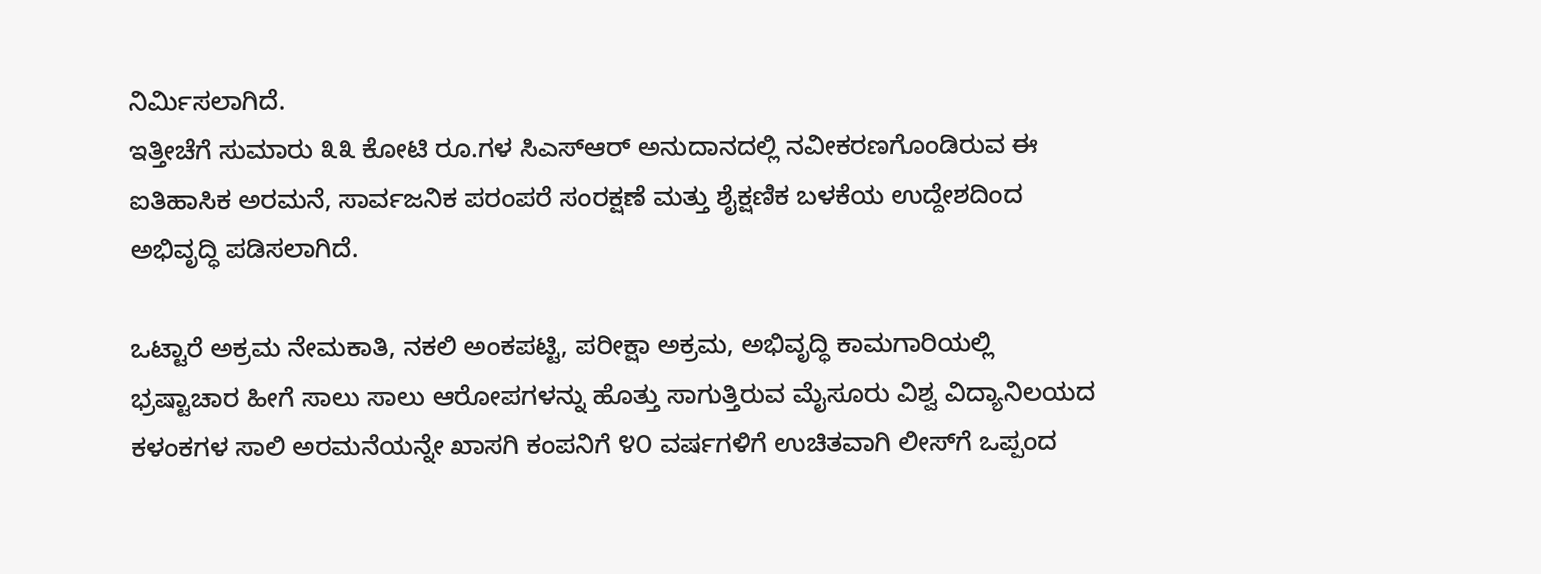ನಿರ್ಮಿಸಲಾಗಿದೆ.
ಇತ್ತೀಚೆಗೆ ಸುಮಾರು ೩೩ ಕೋಟಿ ರೂ.ಗಳ ಸಿಎಸ್‌ಆರ್‌ ಅನುದಾನದಲ್ಲಿ ನವೀಕರಣಗೊಂಡಿರುವ ಈ ಐತಿಹಾಸಿಕ ಅರಮನೆ, ಸಾರ್ವಜನಿಕ ಪರಂಪರೆ ಸಂರಕ್ಷಣೆ ಮತ್ತು ಶೈಕ್ಷಣಿಕ ಬಳಕೆಯ ಉದ್ದೇಶದಿಂದ ಅಭಿವೃದ್ಧಿ ಪಡಿಸಲಾಗಿದೆ.

ಒಟ್ಟಾರೆ ಅಕ್ರಮ ನೇಮಕಾತಿ, ನಕಲಿ ಅಂಕಪಟ್ಟಿ, ಪರೀಕ್ಷಾ ಅಕ್ರಮ, ಅಭಿವೃದ್ಧಿ ಕಾಮಗಾರಿಯಲ್ಲಿ ಭ್ರಷ್ಟಾಚಾರ ಹೀಗೆ ಸಾಲು ಸಾಲು ಆರೋಪಗಳನ್ನು ಹೊತ್ತು ಸಾಗುತ್ತಿರುವ ಮೈಸೂರು ವಿಶ್ವ ವಿದ್ಯಾನಿಲಯದ ಕಳಂಕಗಳ ಸಾಲಿ ಅರಮನೆಯನ್ನೇ ಖಾಸಗಿ ಕಂಪನಿಗೆ ೪೦ ವರ್ಷಗಳಿಗೆ ಉಚಿತವಾಗಿ ಲೀಸ್‌ಗೆ ಒಪ್ಪಂದ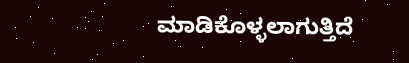ಮಾಡಿಕೊಳ್ಳಲಾಗುತ್ತಿದೆ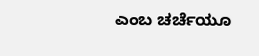ಎಂಬ ಚರ್ಚೆಯೂ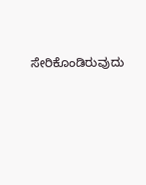ಸೇರಿಕೊಂಡಿರುವುದು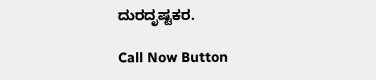ದುರದೃಷ್ಟಕರ.

Call Now Button